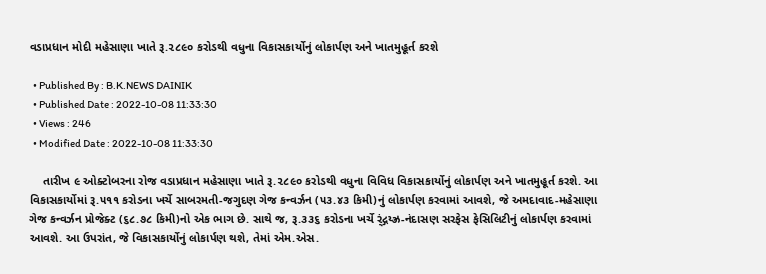વડાપ્રધાન મોદી મહેસાણા ખાતે રૂ.૨૮૯૦ કરોડથી વધુના વિકાસકાર્યોનું લોકાર્પણ અને ખાતમુહૂર્ત કરશે

  • Published By : B.K.NEWS DAINIK
  • Published Date : 2022-10-08 11:33:30
  • Views : 246
  • Modified Date : 2022-10-08 11:33:30

    તારીખ ૯ ઓક્ટોબરના રોજ વડાપ્રધાન મહેસાણા ખાતે રૂ.૨૮૯૦ કરોડથી વધુના વિવિધ વિકાસકાર્યોનું લોકાર્પણ અને ખાતમુહૂર્ત કરશે. આ વિકાસકાર્યોમાં રૂ.૫૧૧ કરોડના ખર્ચે સાબરમતી-જગુદણ ગેજ કન્વર્ઝન (૫૩.૪૩ કિમી)નું લોકાર્પણ કરવામાં આવશે, જે અમદાવાદ-મહેસાણા ગેજ કન્વર્ઝન પ્રોજેક્ટ (૬૮.૭૮ કિમી)નો એક ભાગ છે. સાથે જ, રૂ.૩૩૬ કરોડના ખર્ચે ર્ંદ્ગય્ઝ્ર-નંદાસણ સરફેસ ફેસિલિટીનું લોકાર્પણ કરવામાં આવશે. આ ઉપરાંત, જે વિકાસકાર્યોનું લોકાર્પણ થશે, તેમાં એમ.એસ.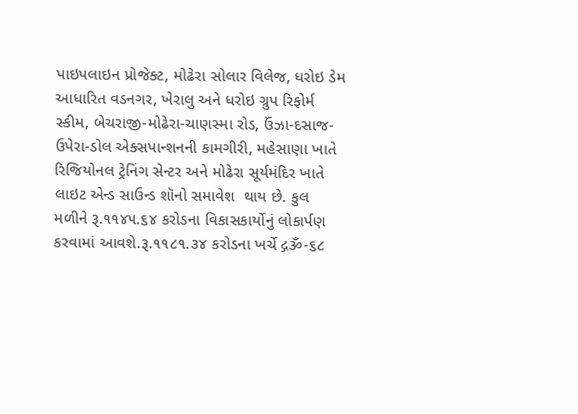પાઇપલાઇન પ્રોજેક્ટ, મોઢેરા સોલાર વિલેજ, ધરોઇ ડેમ આધારિત વડનગર, ખેરાલુ અને ધરોઇ ગ્રુપ રિફોર્મ સ્કીમ, બેચરાજી-મોઢેરા-ચાણસ્મા રોડ, ઉંઝા-દસાજ-ઉપેરા-ડોલ એક્સપાન્શનની કામગીરી, મહેસાણા ખાતે રિજિયોનલ ટ્રેનિંગ સેન્ટર અને મોઢેરા સૂર્યમંદિર ખાતે લાઇટ એન્ડ સાઉન્ડ શૉનો સમાવેશ  થાય છે. કુલ મળીને રૂ.૧૧૪૫.૬૪ કરોડના વિકાસકાર્યોનું લોકાર્પણ કરવામાં આવશે.રૂ.૧૧૮૧.૩૪ કરોડના ખર્ચે દ્ગૐ-૬૮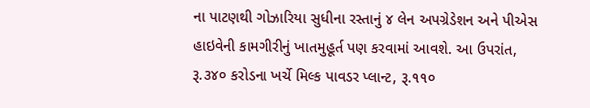ના પાટણથી ગોઝારિયા સુધીના રસ્તાનું ૪ લેન અપગ્રેડેશન અને પીએસ હાઇવેની કામગીરીનું ખાતમુહૂર્ત પણ કરવામાં આવશે. આ ઉપરાંત, રૂ.૩૪૦ કરોડના ખર્ચે મિલ્ક પાવડર પ્લાન્ટ, રૂ.૧૧૦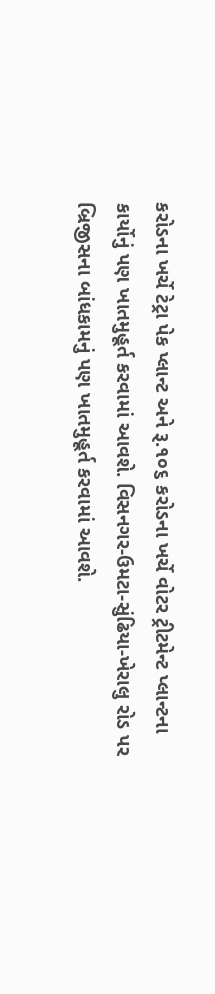કરોડના ખર્ચે ટેટ્રા પેક પ્લાન્ટ અને રૂ.૧૦૬ કરોડના ખર્ચે વોટર ટ્રીટમેન્ટ પ્લાન્ટના કાર્યોનું પણ ખાતમુહૂર્ત કરવામાં આવશે. વિસનગર-ઉમટા-સુંઢિયા-ખેરાલુ રોડ પર બ્રિજીસના બાંધકામનું પણ ખાતમુહૂર્ત કરવામાં આવશે.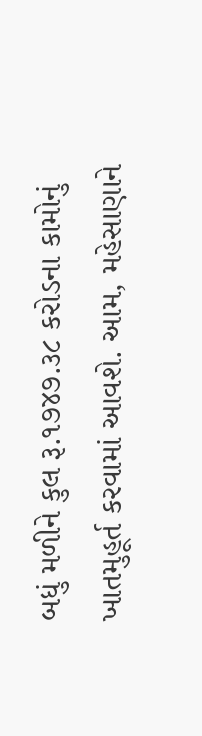બધું મળીને કુલ રૂ.૧૭૪૭.૩૮ કરોડના કામોનું ખાતમુહૂર્ત કરવામાં આવશે. આમ, મહેસાણાને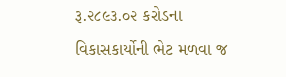રૂ.૨૮૯૩.૦૨ કરોડના વિકાસકાર્યોની ભેટ મળવા જ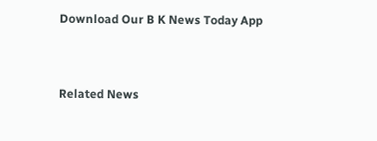Download Our B K News Today App



Related News